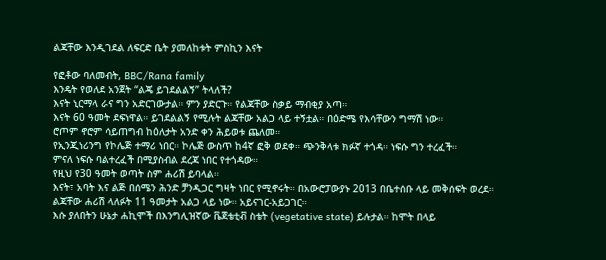ልጃቸው እንዲገደል ለፍርድ ቤት ያመለከቱት ምስኪን እናት

የፎቶው ባለመብት, BBC/Rana family
እንዴት የወለደ አንጀት “ልጄ ይገደልልኝ” ትላለች?
እናት ኒርማላ ራና ግን አድርገውታል። ምን ያድርጉ። የልጃቸው ስቃይ ማብቂያ አጣ።
እናት 60 ዓመት ደፍነዋል። ይገደልልኝ የሚሉት ልጃቸው አልጋ ላይ ተኝቷል። በዕድሜ የእሳቸውን ግማሽ ነው።
ሮጦም ኖሮም ሳይጠግብ ከዕለታት አንድ ቀን ሕይወቱ ጨለመ።
የኢንጂነሪንግ የኮሌጅ ተማሪ ነበር። ኮሌጅ ውስጥ ከ4ኛ ፎቅ ወደቀ። ጭንቅላቱ ክፉኛ ተጎዳ። ነፍሱ ግን ተረፈች።
ምናለ ነፍሱ ባልተረፈች በሚያስብል ደረጃ ነበር የተጎዳው።
የዚህ የ30 ዓመት ወጣት ስም ሐሪሽ ይባላል።
እናት፣ አባት እና ልጅ በሰሜን ሕንድ ቻንዲጋር ግዛት ነበር የሚኖሩት። በአውሮፓውያኑ 2013 በቤተሰቡ ላይ መቅሰፍት ወረደ።
ልጃቸው ሐሪሽ ላለፉት 11 ዓመታት አልጋ ላይ ነው። አይናገር-አይጋገር።
እሱ ያለበትን ሁኔታ ሐኪሞች በእንግሊዝኛው ቬጀቴቲቭ ስቴት (vegetative state) ይሉታል። ከሞት በላይ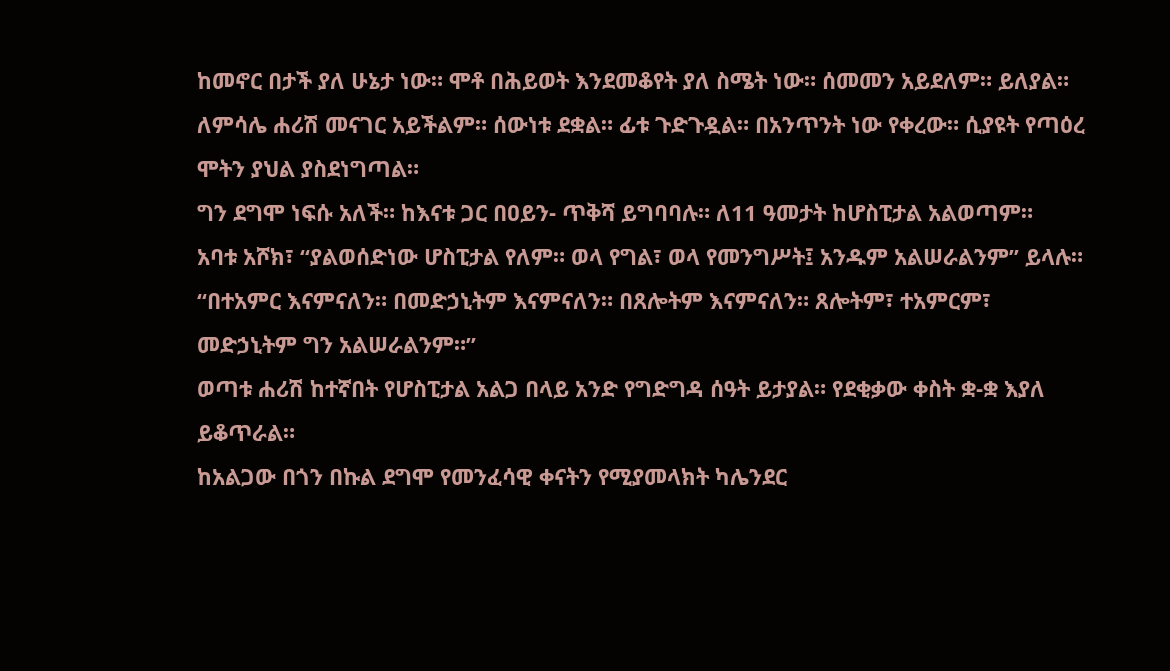ከመኖር በታች ያለ ሁኔታ ነው። ሞቶ በሕይወት እንደመቆየት ያለ ስሜት ነው። ሰመመን አይደለም። ይለያል።
ለምሳሌ ሐሪሽ መናገር አይችልም። ሰውነቱ ደቋል። ፊቱ ጉድጉዷል። በአንጥንት ነው የቀረው። ሲያዩት የጣዕረ ሞትን ያህል ያስደነግጣል።
ግን ደግሞ ነፍሱ አለች። ከእናቱ ጋር በዐይን- ጥቅሻ ይግባባሉ። ለ11 ዓመታት ከሆስፒታል አልወጣም።
አባቱ አሾክ፣ “ያልወሰድነው ሆስፒታል የለም። ወላ የግል፣ ወላ የመንግሥት፤ አንዱም አልሠራልንም” ይላሉ።
“በተአምር እናምናለን። በመድኃኒትም እናምናለን። በጸሎትም እናምናለን። ጸሎትም፣ ተአምርም፣ መድኃኒትም ግን አልሠራልንም።”
ወጣቱ ሐሪሽ ከተኛበት የሆስፒታል አልጋ በላይ አንድ የግድግዳ ሰዓት ይታያል። የደቂቃው ቀስት ቋ-ቋ እያለ ይቆጥራል።
ከአልጋው በጎን በኩል ደግሞ የመንፈሳዊ ቀናትን የሚያመላክት ካሌንደር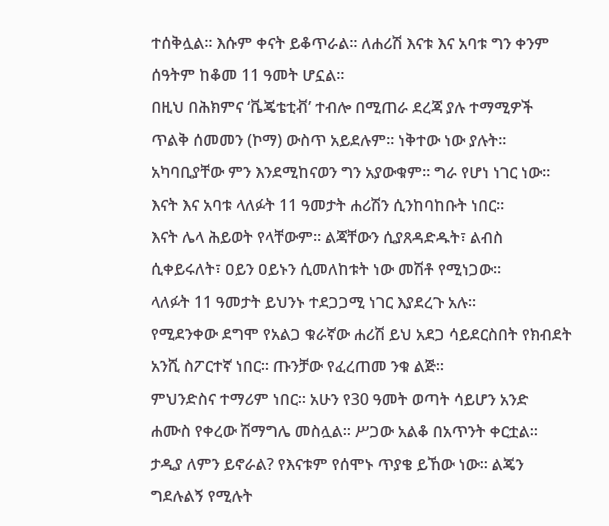ተሰቅሏል። እሱም ቀናት ይቆጥራል። ለሐሪሽ እናቱ እና አባቱ ግን ቀንም ሰዓትም ከቆመ 11 ዓመት ሆኗል።
በዚህ በሕክምና ‘ቬጄቴቲቭ’ ተብሎ በሚጠራ ደረጃ ያሉ ተማሚዎች ጥልቅ ሰመመን (ኮማ) ውስጥ አይደሉም። ነቅተው ነው ያሉት። አካባቢያቸው ምን እንደሚከናወን ግን አያውቁም። ግራ የሆነ ነገር ነው።
እናት እና አባቱ ላለፉት 11 ዓመታት ሐሪሽን ሲንከባከቡት ነበር።
እናት ሌላ ሕይወት የላቸውም። ልጃቸውን ሲያጸዳድዱት፣ ልብስ ሲቀይሩለት፣ ዐይን ዐይኑን ሲመለከቱት ነው መሽቶ የሚነጋው።
ላለፉት 11 ዓመታት ይህንኑ ተደጋጋሚ ነገር እያደረጉ አሉ።
የሚደንቀው ደግሞ የአልጋ ቁራኛው ሐሪሽ ይህ አደጋ ሳይደርስበት የክብደት አንሺ ስፖርተኛ ነበር። ጡንቻው የፈረጠመ ንቁ ልጅ።
ምህንድስና ተማሪም ነበር። አሁን የ30 ዓመት ወጣት ሳይሆን አንድ ሐሙስ የቀረው ሽማግሌ መስሏል። ሥጋው አልቆ በአጥንት ቀርቷል።
ታዲያ ለምን ይኖራል? የእናቱም የሰሞኑ ጥያቄ ይኸው ነው። ልጄን ግደሉልኝ የሚሉት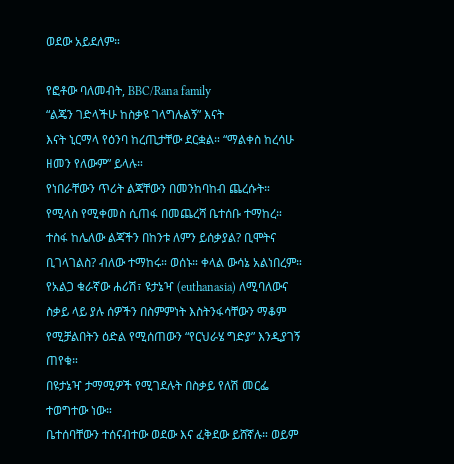ወደው አይደለም።

የፎቶው ባለመብት, BBC/Rana family
“ልጄን ገድላችሁ ከስቃዩ ገላግሉልኝ” እናት
እናት ኒርማላ የዕንባ ከረጢታቸው ደርቋል። “ማልቀስ ከረሳሁ ዘመን የለውም” ይላሉ።
የነበራቸውን ጥሪት ልጃቸውን በመንከባከብ ጨረሱት። የሚላስ የሚቀመስ ሲጠፋ በመጨረሻ ቤተሰቡ ተማከረ።
ተስፋ ከሌለው ልጃችን በከንቱ ለምን ይሰቃያል? ቢሞትና ቢገላገልስ? ብለው ተማከሩ። ወሰኑ። ቀላል ውሳኔ አልነበረም።
የአልጋ ቁራኛው ሐሪሽ፣ ዩታኔዣ (euthanasia) ለሚባለውና ስቃይ ላይ ያሉ ሰዎችን በስምምነት እስትንፋሳቸውን ማቆም የሚቻልበትን ዕድል የሚሰጠውን “የርህራሄ ግድያ” እንዲያገኝ ጠየቁ።
በዩታኔዣ ታማሚዎች የሚገደሉት በስቃይ የለሽ መርፌ ተወግተው ነው።
ቤተሰባቸውን ተሰናብተው ወደው እና ፈቅደው ይሸኛሉ። ወይም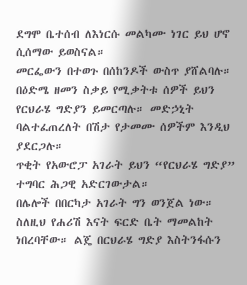ደግሞ ቤተሰብ ለእነርሱ መልካሙ ነገር ይህ ሆኖ ሲሰማው ይወስናል።
መርፌውን በተወጉ በሰከንዶች ውስጥ ያሸልባሉ።
በዕድሜ ዘመን ስቃይ የሚቃትቱ ሰዎች ይህን የርህራሄ ግድያን ይመርጣሉ። መድኃኒት ባልተፈጠረለት በሽታ የታመሙ ሰዎችም እንዲህ ያደርጋሉ።
ጥቂት የአውሮፓ አገራት ይህን “የርህራሄ ግድያ” ተግባር ሕጋዊ አድርገውታል።
በሌሎች በበርካታ አገራት ግን ወንጀል ነው።
ስለዚህ የሐሪሽ እናት ፍርድ ቤት ማመልከት ነበረባቸው። ልጄ በርህራሄ ግድያ እስትንፋሱን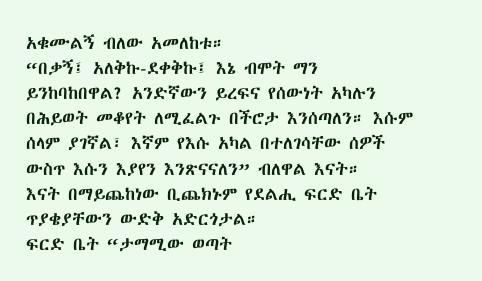አቁሙልኝ ብለው አመለከቱ።
“በቃኝ፤ አለቅኩ-ደቀቅኩ፤ እኔ ብሞት ማን ይንከባከበዋል? አንድኛውን ይረፍና የሰውነት አካሉን በሕይወት መቆየት ለሚፈልጉ በችሮታ እንሰጣለን። እሱም ሰላም ያገኛል፣ እኛም የእሱ አካል በተለገሳቸው ሰዎች ውስጥ እሱን እያየን እንጽናናለን” ብለዋል እናት።
እናት በማይጨከነው ቢጨክኑም የደልሒ ፍርድ ቤት ጥያቄያቸውን ውድቅ አድርጎታል።
ፍርድ ቤት “ታማሚው ወጣት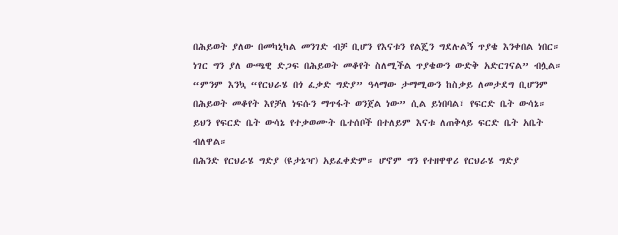በሕይወት ያለው በመካኒካል መንገድ ብቻ ቢሆን የእናቱን የልጄን ግደሉልኝ ጥያቄ እንቀበል ነበር። ነገር ግን ያለ ውጫዊ ድጋፍ በሕይወት መቆየት ስለሚችል ጥያቄውን ውድቅ አድርገናል” ብሏል።
“ምንም እንኳ “የርህራሄ በጎ ፈቃድ ግድያ” ዓላማው ታማሚውን ከስቃይ ለመታደግ ቢሆንም በሕይወት መቆየት እየቻለ ነፍሱን ማጥፋት ወንጀል ነው” ሲል ይነበባል፣ የፍርድ ቤት ውሳኔ።
ይህን የፍርድ ቤት ውሳኔ የተቃወሙት ቤተሰቦች በተለይም እናቱ ለጠቅላይ ፍርድ ቤት አቤት ብለዋል።
በሕንድ የርህራሄ ግድያ (ዩታኔዣ) አይፈቀድም። ሆኖም ግን የተዘዋዋሪ የርህራሄ ግድያ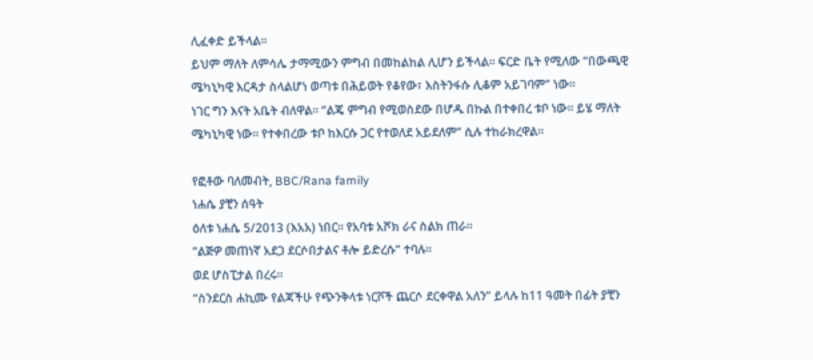ሊፈቀድ ይችላል።
ይህም ማለት ለምሳሌ ታማሚውን ምግብ በመከልከል ሊሆን ይችላል። ፍርድ ቤት የሚለው “በውጫዊ ሜካኒካዊ እርዳታ ስላልሆነ ወጣቱ በሕይወት የቆየው፣ እስትንፋሱ ሊቆም አይገባም” ነው።
ነገር ግን እናት አቤት ብለዋል። “ልጄ ምግብ የሚወስደው በሆዱ በኩል በተቀበረ ቱቦ ነው። ይሄ ማለት ሜካኒካዊ ነው። የተቀበረው ቱቦ ከእርሱ ጋር የተወለደ አይደለም” ሲሉ ተከራክረዋል።

የፎቶው ባለመብት, BBC/Rana family
ነሐሴ ያቺን ሰዓት
ዕለቱ ነሐሴ 5/2013 (እአአ) ነበር። የአባቱ አሾክ ራና ስልክ ጠራ።
“ልጅዎ መጠነኛ አደጋ ደርሶበታልና ቶሎ ይድረሱ” ተባሉ።
ወደ ሆስፒታል በረሩ።
“ስንደርስ ሐኪሙ የልጃችሁ የጭንቅላቱ ነርቮች ጨርሶ ደርቀዋል አለን” ይላሉ ከ11 ዓመት በፊት ያቺን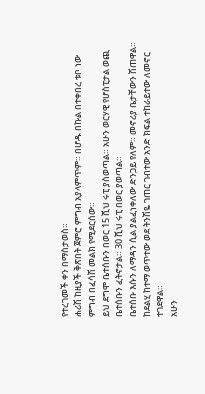የተረገመች ቀን በማስታወስ።
ሐሪሽ ከዚያች ቅጽበት ጀምሮ ምግብ አያላምጥም። በሆዱ በኩል በተቀበረ ቱቦ ነው ምግብ በፈሳሽ መልክ የሚደርሰው።
ይህ ደግሞ ቤተሰቡን በወር 15 ሺህ ሩፒ ያስወጣል። አሁን ወርሃዊ የሆስፒታል ወጪ ቤተሰቡን ፈትኖታል። 30 ሺህ ሩፒ በወር ያወጣል።
ቤተሰቡ እሱን ለማዳን ሲል ያልፈነቀለው ድንጋይ የለም። መኖሪያ ቤታቸውን ሽጠዋል። ከደልሂ ከተማ ወጥተው ወደ ትንሽዬ ገጠር ገብተው አንድ ክፍል ተከራይተው ለመኖር ተገደዋል።
አሁን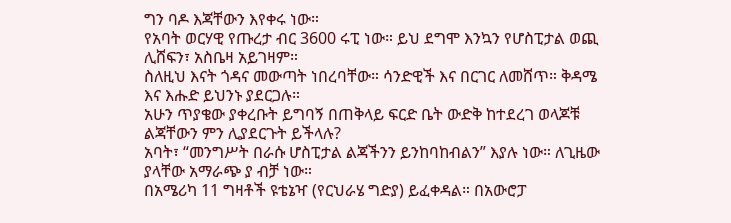ግን ባዶ እጃቸውን እየቀሩ ነው።
የአባት ወርሃዊ የጡረታ ብር 3600 ሩፒ ነው። ይህ ደግሞ እንኳን የሆስፒታል ወጪ ሊሸፍን፣ አስቤዛ አይገዛም።
ስለዚህ እናት ጎዳና መውጣት ነበረባቸው። ሳንድዊች እና በርገር ለመሸጥ። ቅዳሜ እና እሑድ ይህንኑ ያደርጋሉ።
አሁን ጥያቄው ያቀረቡት ይግባኝ በጠቅላይ ፍርድ ቤት ውድቅ ከተደረገ ወላጆቹ ልጃቸውን ምን ሊያደርጉት ይችላሉ?
አባት፣ “መንግሥት በራሱ ሆስፒታል ልጃችንን ይንከባከብልን” እያሉ ነው። ለጊዜው ያላቸው አማራጭ ያ ብቻ ነው።
በአሜሪካ 11 ግዛቶች ዩቴኔዣ (የርህራሄ ግድያ) ይፈቀዳል። በአውሮፓ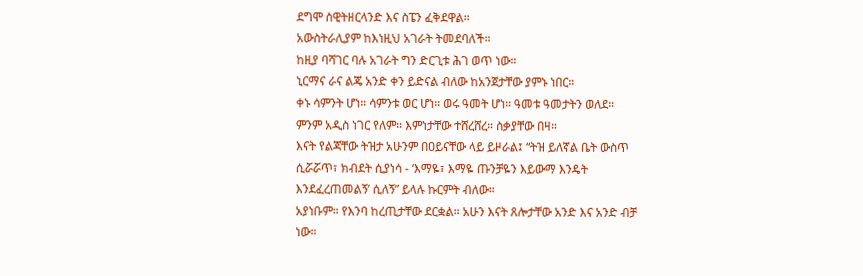ደግሞ ስዊትዘርላንድ እና ስፔን ፈቅደዋል።
አውስትራሊያም ከእነዚህ አገራት ትመደባለች።
ከዚያ ባሻገር ባሉ አገራት ግን ድርጊቱ ሕገ ወጥ ነው።
ኒርማና ራና ልጄ አንድ ቀን ይድናል ብለው ከአንጀታቸው ያምኑ ነበር።
ቀኑ ሳምንት ሆነ። ሳምንቱ ወር ሆነ። ወሩ ዓመት ሆነ። ዓመቱ ዓመታትን ወለደ። ምንም አዲስ ነገር የለም። እምነታቸው ተሸረሸረ። ስቃያቸው በዛ።
እናት የልጃቸው ትዝታ አሁንም በዐይናቸው ላይ ይዞራል፤ “ትዝ ይለኛል ቤት ውስጥ ሲሯሯጥ፣ ክብደት ሲያነሳ - ‘እማዬ፣ እማዬ ጡንቻዬን እይውማ እንዴት እንደፈረጠመልኝ’ ሲለኝ” ይላሉ ኩርምት ብለው።
አያነቡም። የእንባ ከረጢታቸው ደርቋል። አሁን እናት ጸሎታቸው አንድ እና አንድ ብቻ ነው።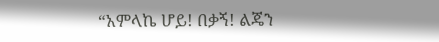“አምላኬ ሆይ! በቃኝ! ልጄን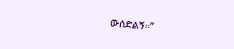ውሰድልኝ።”